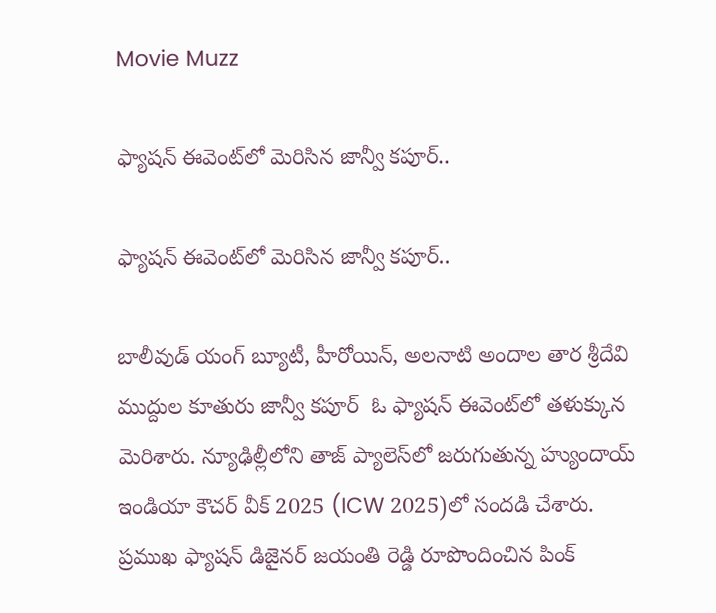Movie Muzz

ఫ్యాషన్‌ ఈవెంట్‌లో మెరిసిన జాన్వీ కపూర్‌..

ఫ్యాషన్‌ ఈవెంట్‌లో మెరిసిన జాన్వీ కపూర్‌..

బాలీవుడ్‌ యంగ్ బ్యూటీ, హీరోయిన్, అలనాటి అందాల తార శ్రీదేవి ముద్దుల కూతురు జాన్వీ కపూర్‌  ఓ ఫ్యాషన్‌ ఈవెంట్‌లో తళుక్కున మెరిశారు. న్యూఢిల్లీలోని తాజ్‌ ప్యాలెస్‌లో జరుగుతున్న హ్యుందాయ్‌ ఇండియా కౌచర్‌ వీక్‌ 2025 (ICW 2025)లో సందడి చేశారు. ప్రముఖ ఫ్యాషన్‌ డిజైనర్‌ జయంతి రెడ్డి రూపొందించిన పింక్‌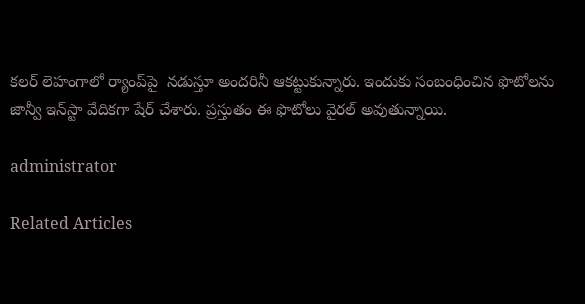కలర్‌ లెహంగాలో ర్యాంప్‌పై  నడుస్తూ అందరినీ ఆకట్టుకున్నారు. ఇందుకు సంబంధించిన ఫొటోలను జాన్వీ ఇన్‌స్టా వేదికగా షేర్‌ చేశారు. ప్రస్తుతం ఈ ఫొటోలు వైరల్‌ అవుతున్నాయి.

administrator

Related Articles